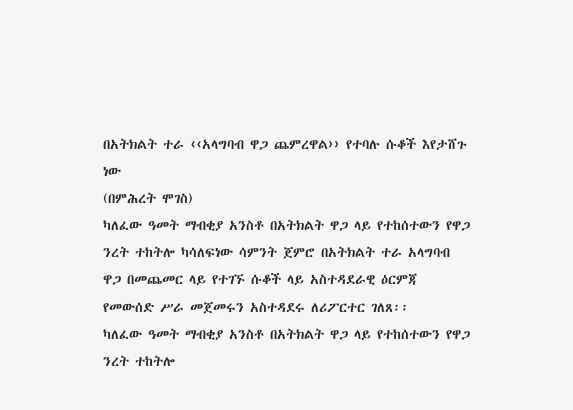በአትክልት ተራ ‹‹አላግባብ ዋጋ ጨምረዋል›› የተባሉ ሱቆች እየታሸጉ ነው
(በምሕረት ሞገስ)
ካለፈው ዓመት ማብቂያ አንስቶ በአትክልት ዋጋ ላይ የተከሰተውን የዋጋ ንረት ተከትሎ ካሳለፍነው ሳምንት ጀምሮ በአትክልት ተራ አላግባብ ዋጋ በመጨመር ላይ የተገኙ ሱቆች ላይ አስተዳደራዊ ዕርምጃ የመውሰድ ሥራ መጀመሩን አስተዳደሩ ለሪፖርተር ገለጸ፡፡
ካለፈው ዓመት ማብቂያ አንስቶ በአትክልት ዋጋ ላይ የተከሰተውን የዋጋ ንረት ተከትሎ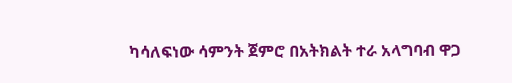ካሳለፍነው ሳምንት ጀምሮ በአትክልት ተራ አላግባብ ዋጋ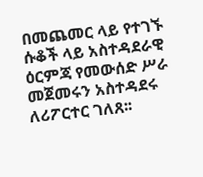በመጨመር ላይ የተገኙ ሱቆች ላይ አስተዳደራዊ ዕርምጃ የመውሰድ ሥራ መጀመሩን አስተዳደሩ ለሪፖርተር ገለጸ፡፡